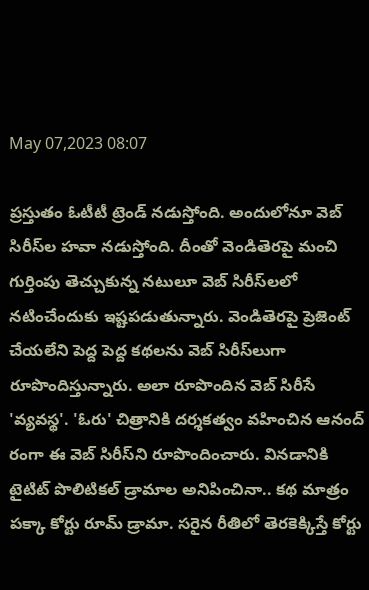May 07,2023 08:07

ప్రస్తుతం ఓటీటీ ట్రెండ్‌ నడుస్తోంది. అందులోనూ వెబ్‌ సిరీస్‌ల హవా నడుస్తోంది. దీంతో వెండితెరపై మంచి గుర్తింపు తెచ్చుకున్న నటులూ వెబ్‌ సిరీస్‌లలో నటించేందుకు ఇష్టపడుతున్నారు. వెండితెరపై ప్రెజెంట్‌ చేయలేని పెద్ద పెద్ద కథలను వెబ్‌ సిరీస్‌లుగా రూపొందిస్తున్నారు. అలా రూపొందిన వెబ్‌ సిరీసే 'వ్యవస్థ'. 'ఓరు' చిత్రానికి దర్శకత్వం వహించిన ఆనంద్‌ రంగా ఈ వెబ్‌ సిరీస్‌ని రూపొందించారు. వినడానికి టైటిట్‌ పొలిటికల్‌ డ్రామాల అనిపించినా.. కథ మాత్రం పక్కా కోర్టు రూమ్‌ డ్రామా. సరైన రీతిలో తెరకెక్కిస్తే కోర్టు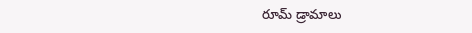రూమ్‌ డ్రామాలు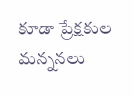కూడా ప్రేక్షకుల మన్ననలు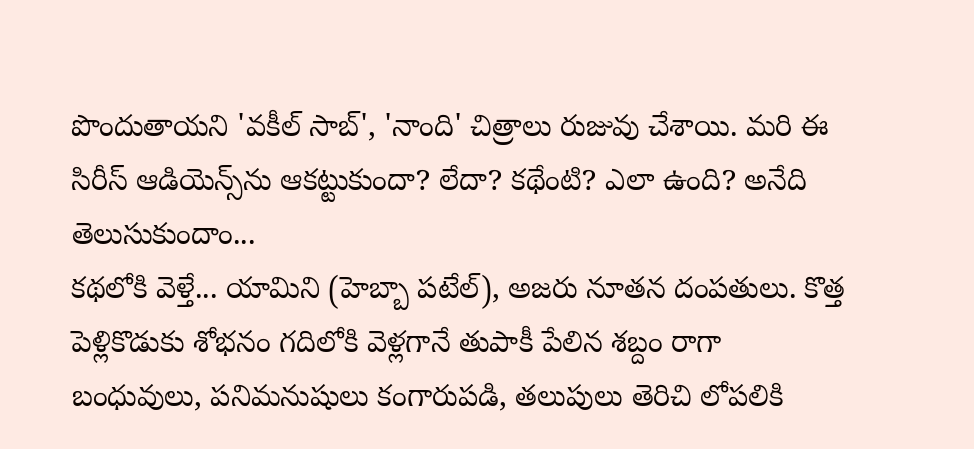పొందుతాయని 'వకీల్‌ సాబ్‌', 'నాంది' చిత్రాలు రుజువు చేశాయి. మరి ఈ సిరీస్‌ ఆడియెన్స్‌ను ఆకట్టుకుందా? లేదా? కథేంటి? ఎలా ఉంది? అనేది తెలుసుకుందాం...
కథలోకి వెళ్తే... యామిని (హెబ్బా పటేల్‌), అజరు నూతన దంపతులు. కొత్త పెళ్లికొడుకు శోభనం గదిలోకి వెళ్లగానే తుపాకీ పేలిన శబ్దం రాగా బంధువులు, పనిమనుషులు కంగారుపడి, తలుపులు తెరిచి లోపలికి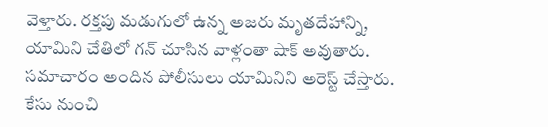వెళ్తారు. రక్తపు మడుగులో ఉన్న అజరు మృతదేహాన్ని, యామిని చేతిలో గన్‌ చూసిన వాళ్లంతా షాక్‌ అవుతారు. సమాచారం అందిన పోలీసులు యామినిని అరెస్ట్‌ చేస్తారు. కేసు నుంచి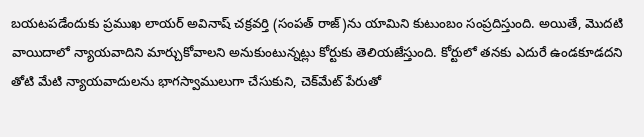బయటపడేందుకు ప్రముఖ లాయర్‌ అవినాష్‌ చక్రవర్తి (సంపత్‌ రాజ్‌)ను యామిని కుటుంబం సంప్రదిస్తుంది. అయితే, మొదటి వాయిదాలో న్యాయవాదిని మార్చుకోవాలని అనుకుంటున్నట్లు కోర్టుకు తెలియజేస్తుంది. కోర్టులో తనకు ఎదురే ఉండకూడదని తోటి మేటి న్యాయవాదులను భాగస్వాములుగా చేసుకుని, చెక్‌మేట్‌ పేరుతో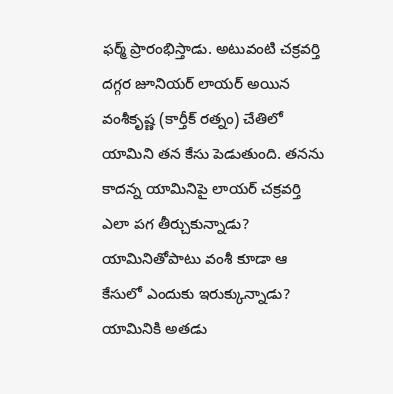ఫర్మ్‌ ప్రారంభిస్తాడు. అటువంటి చక్రవర్తి దగ్గర జూనియర్‌ లాయర్‌ అయిన వంశీకృష్ణ (కార్తీక్‌ రత్నం) చేతిలో యామిని తన కేసు పెడుతుంది. తనను కాదన్న యామినిపై లాయర్‌ చక్రవర్తి ఎలా పగ తీర్చుకున్నాడు? యామినితోపాటు వంశీ కూడా ఆ కేసులో ఎందుకు ఇరుక్కున్నాడు? యామినికి అతడు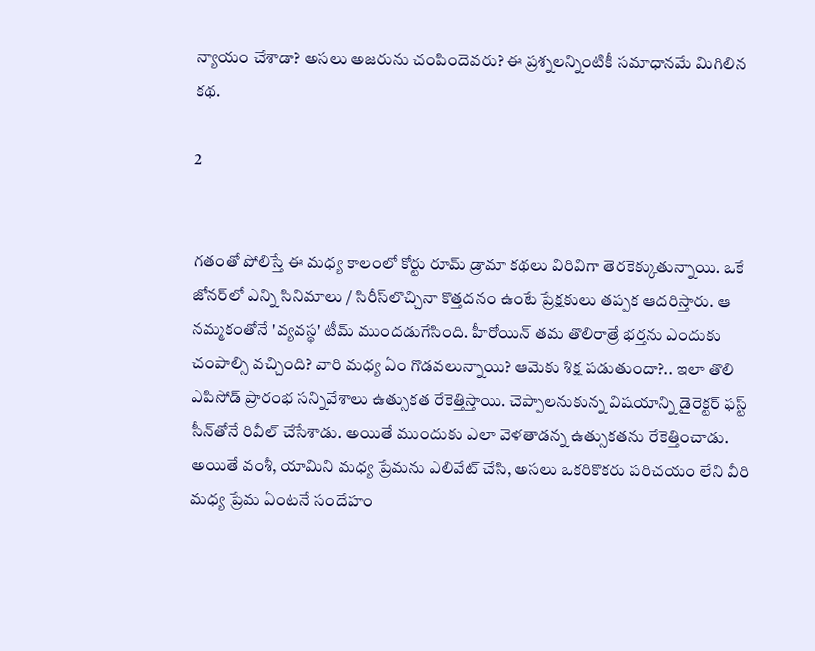న్యాయం చేశాడా? అసలు అజరును చంపిందెవరు? ఈ ప్రశ్నలన్నింటికీ సమాధానమే మిగిలిన కథ.

2


గతంతో పోలిస్తే ఈ మధ్య కాలంలో కోర్టు రూమ్‌ డ్రామా కథలు విరివిగా తెరకెక్కుతున్నాయి. ఒకే జోనర్‌లో ఎన్ని సినిమాలు / సిరీస్‌లొచ్చినా కొత్తదనం ఉంటే ప్రేక్షకులు తప్పక ఆదరిస్తారు. ఆ నమ్మకంతోనే 'వ్యవస్థ' టీమ్‌ ముందడుగేసింది. హీరోయిన్‌ తమ తొలిరాత్రే భర్తను ఎందుకు చంపాల్సి వచ్చింది? వారి మధ్య ఏం గొడవలున్నాయి? ఆమెకు శిక్ష పడుతుందా?.. ఇలా తొలి ఎపిసోడ్‌ ప్రారంభ సన్నివేశాలు ఉత్సుకత రేకెత్తిస్తాయి. చెప్పాలనుకున్న విషయాన్ని డైరెక్టర్‌ ఫస్ట్‌ సీన్‌తోనే రివీల్‌ చేసేశాడు. అయితే ముందుకు ఎలా వెళతాడన్న ఉత్సుకతను రేకెత్తించాడు. అయితే వంశీ, యామిని మధ్య ప్రేమను ఎలివేట్‌ చేసి, అసలు ఒకరికొకరు పరిచయం లేని వీరి మధ్య ప్రేమ ఏంటనే సందేహం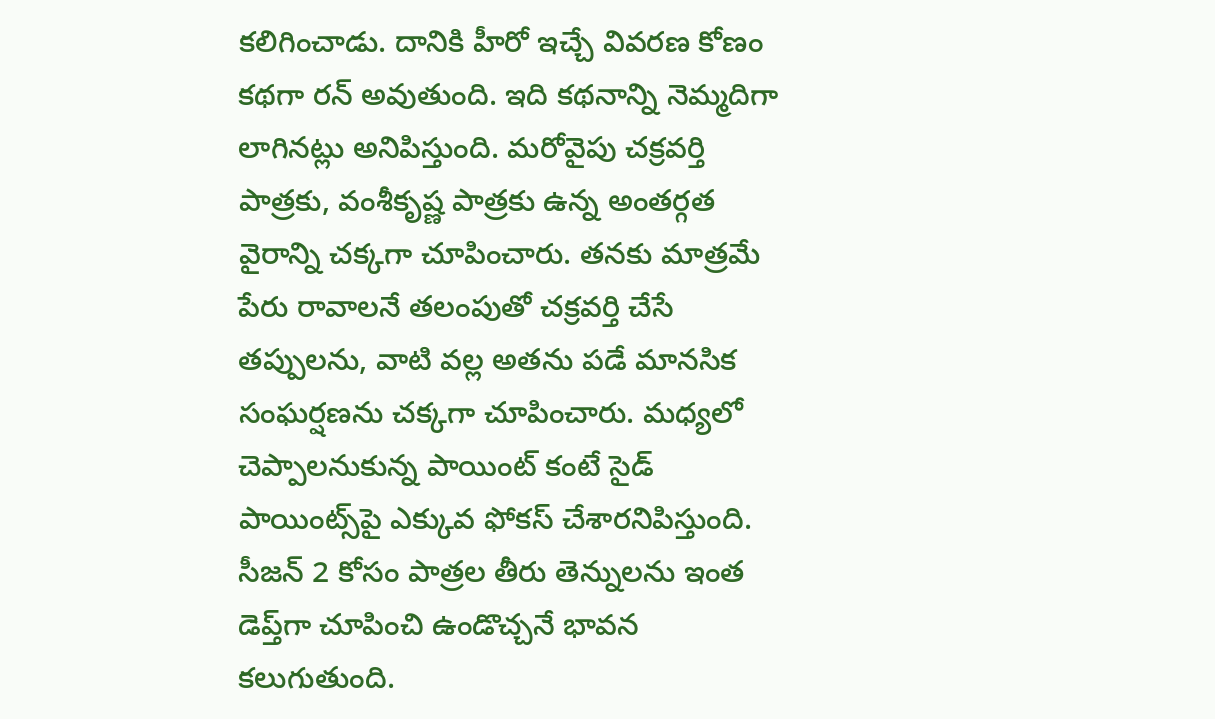కలిగించాడు. దానికి హీరో ఇచ్చే వివరణ కోణం కథగా రన్‌ అవుతుంది. ఇది కథనాన్ని నెమ్మదిగా లాగినట్లు అనిపిస్తుంది. మరోవైపు చక్రవర్తి పాత్రకు, వంశీకృష్ణ పాత్రకు ఉన్న అంతర్గత వైరాన్ని చక్కగా చూపించారు. తనకు మాత్రమే పేరు రావాలనే తలంపుతో చక్రవర్తి చేసే తప్పులను, వాటి వల్ల అతను పడే మానసిక సంఘర్షణను చక్కగా చూపించారు. మధ్యలో చెప్పాలనుకున్న పాయింట్‌ కంటే సైడ్‌ పాయింట్స్‌పై ఎక్కువ ఫోకస్‌ చేశారనిపిస్తుంది. సీజన్‌ 2 కోసం పాత్రల తీరు తెన్నులను ఇంత డెప్త్‌గా చూపించి ఉండొచ్చనే భావన కలుగుతుంది.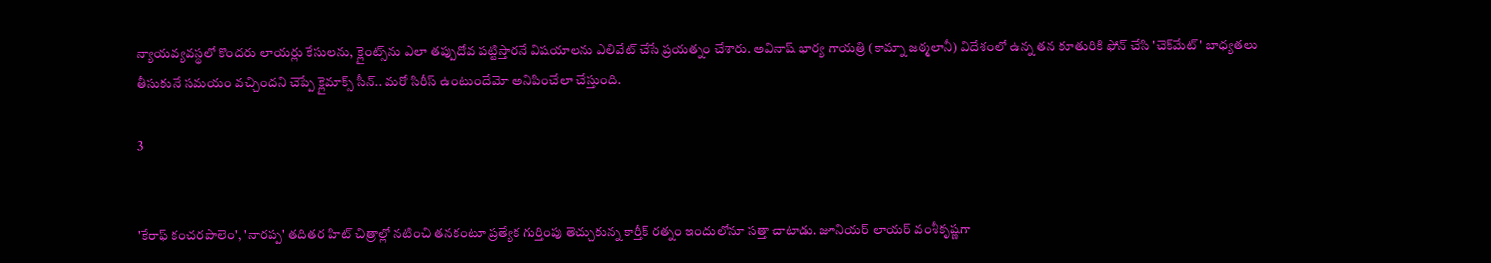న్యాయవ్యవస్థలో కొందరు లాయర్లు కేసులను, క్లైంట్స్‌ను ఎలా తప్పుదోవ పట్టిస్తారనే విషయాలను ఎలివేట్‌ చేసే ప్రయత్నం చేశారు. అవినాష్‌ భార్య గాయత్రి (కామ్నా జఠ్మలానీ) విదేశంలో ఉన్న తన కూతురికి ఫోన్‌ చేసి 'చెక్‌మేట్‌' బాధ్యతలు తీసుకునే సమయం వచ్చిందని చెప్పే క్లైమాక్స్‌ సీన్‌.. మరో సిరీస్‌ ఉంటుందేమో అనిపించేలా చేస్తుంది.

3


'కేరాఫ్‌ కంచరపాలెం', 'నారప్ప' తదితర హిట్‌ చిత్రాల్లో నటించి తనకంటూ ప్రత్యేక గుర్తింపు తెచ్చుకున్న కార్తీక్‌ రత్నం ఇందులోనూ సత్తా చాటాడు. జూనియర్‌ లాయర్‌ వంశీకృష్ణగా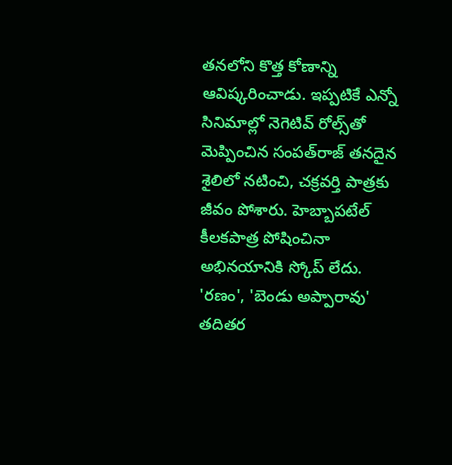తనలోని కొత్త కోణాన్ని ఆవిష్కరించాడు. ఇప్పటికే ఎన్నో సినిమాల్లో నెగెటివ్‌ రోల్స్‌తో మెప్పించిన సంపత్‌రాజ్‌ తనదైన శైలిలో నటించి, చక్రవర్తి పాత్రకు జీవం పోశారు. హెబ్బాపటేల్‌ కీలకపాత్ర పోషించినా అభినయానికి స్కోప్‌ లేదు. 'రణం', 'బెండు అప్పారావు' తదితర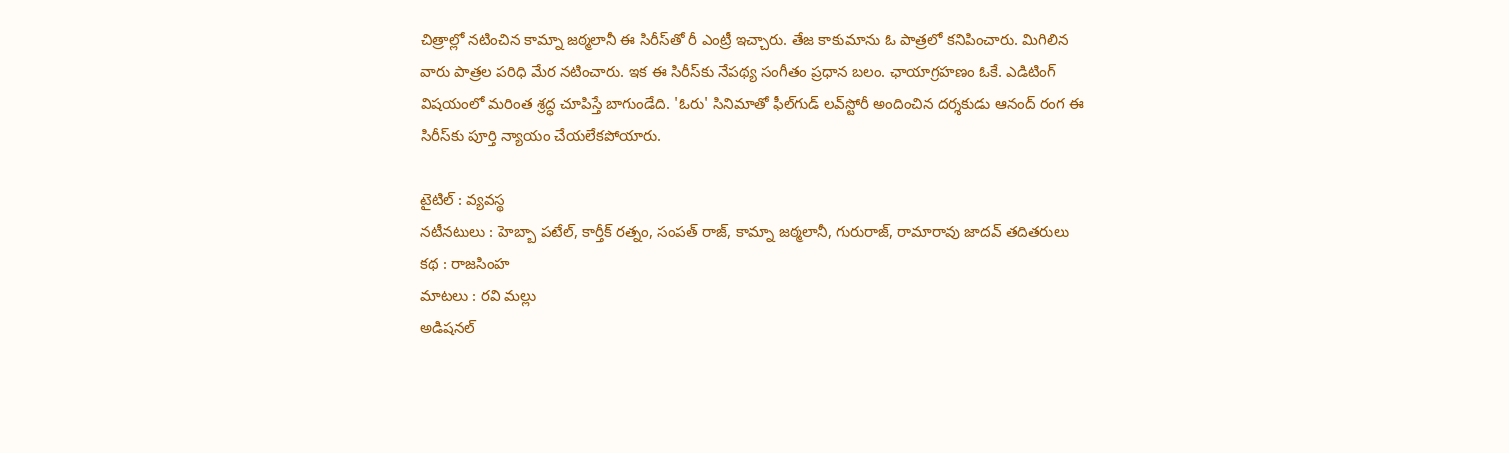చిత్రాల్లో నటించిన కామ్నా జఠ్మలానీ ఈ సిరీస్‌తో రీ ఎంట్రీ ఇచ్చారు. తేజ కాకుమాను ఓ పాత్రలో కనిపించారు. మిగిలిన వారు పాత్రల పరిధి మేర నటించారు. ఇక ఈ సిరీస్‌కు నేపథ్య సంగీతం ప్రధాన బలం. ఛాయాగ్రహణం ఓకే. ఎడిటింగ్‌ విషయంలో మరింత శ్రద్ధ చూపిస్తే బాగుండేది. 'ఓరు' సినిమాతో ఫీల్‌గుడ్‌ లవ్‌స్టోరీ అందించిన దర్శకుడు ఆనంద్‌ రంగ ఈ సిరీస్‌కు పూర్తి న్యాయం చేయలేకపోయారు.

టైటిల్‌ : వ్యవస్థ
నటీనటులు : హెబ్బా పటేల్‌, కార్తీక్‌ రత్నం, సంపత్‌ రాజ్‌, కామ్నా జఠ్మలానీ, గురురాజ్‌, రామారావు జాదవ్‌ తదితరులు
కథ : రాజసింహ
మాటలు : రవి మల్లు
అడిషనల్‌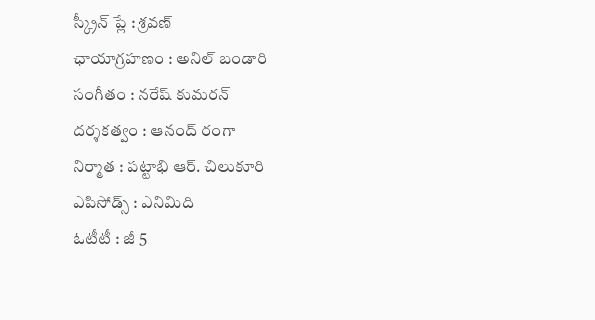స్క్రీన్‌ ప్లే : శ్రవణ్‌
ఛాయాగ్రహణం : అనిల్‌ బండారి
సంగీతం : నరేష్‌ కుమరన్‌
దర్శకత్వం : ఆనంద్‌ రంగా
నిర్మాత : పట్టాభి ఆర్‌. చిలుకూరి
ఎపిసోడ్స్‌ : ఎనిమిది
ఓటీటీ : జీ 5